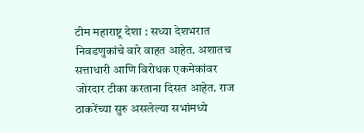टीम महाराष्ट्र देशा : सध्या देशभरात निवडणुकांचे वारे वाहत आहेत. अशातच सत्ताधारी आणि विरोधक एकमेकांवर जोरदार टीका करताना दिसत आहेत. राज ठाकरेंच्या सुरु असलेल्या सभांमध्ये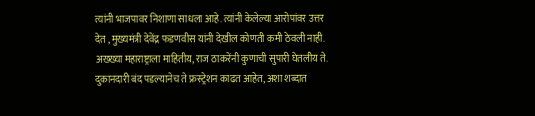त्यांनी भाजपावर निशाणा साधला आहे. त्यांनी केलेल्या आरोपांवर उत्तर देत , मुख्यमंत्री देवेंद्र फडणवीस यांनी देखील कोणती कमी ठेवली नाही.
अख्ख्या महाराष्ट्राला माहितीय, राज ठाकरेंनी कुणाची सुपारी घेतलीय ते. दुकानदारी बंद पडल्यानेच ते फ्रस्ट्रेशन काढत आहेत, अशा शब्दात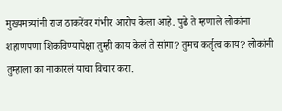मुख्यमत्र्यांनी राज ठाकरेंवर गंभीर आरोप केला आहे. पुढे ते म्हणाले लोकांना शहाणपणा शिकविण्यापेक्षा तुम्ही काय केलं ते सांगा? तुमच कर्तृत्व काय? लोकांनी तुम्हाला का नाकारलं याचा विचार करा.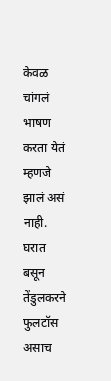केवळ चांगलं भाषण करता येतं म्हणजे झालं असं नाही. घरात बसून तेंडुलकरने फुलटॉस असाच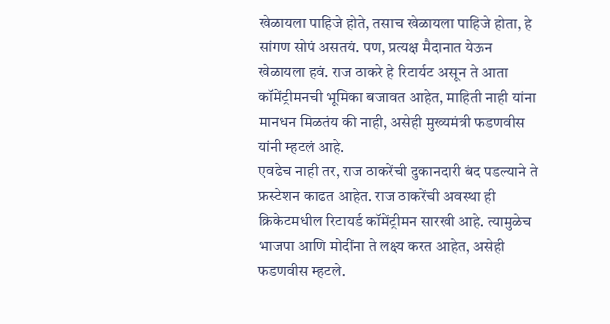खेळायला पाहिजे होते, तसाच खेळायला पाहिजे होता, हे सांगण सोपं असतयं. पण, प्रत्यक्ष मैदानात येऊन खेळायला हवं. राज ठाकरे हे रिटार्यट असून ते आता कॉमेंट्रीमनची भूमिका बजावत आहेत, माहिती नाही यांना मानधन मिळतंय की नाही, असेही मुख्यमंत्री फडणवीस यांनी म्हटलं आहे.
एवढेच नाही तर, राज ठाकरेंची दुकानदारी बंद पडल्याने ते फ्रस्टेशन काढत आहेत. राज ठाकरेंची अवस्था ही क्रिकेटमधील रिटायर्ड कॉमेंट्रीमन सारखी आहे. त्यामुळेच भाजपा आणि मोदींना ते लक्ष्य करत आहेत, असेही फडणवीस म्हटले.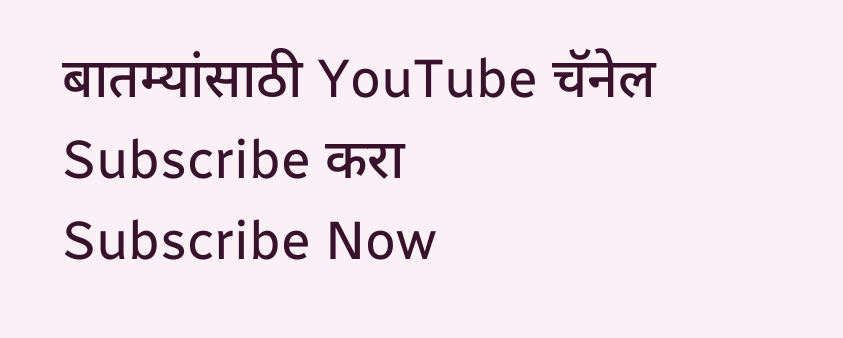बातम्यांसाठी YouTube चॅनेल Subscribe करा
Subscribe Now